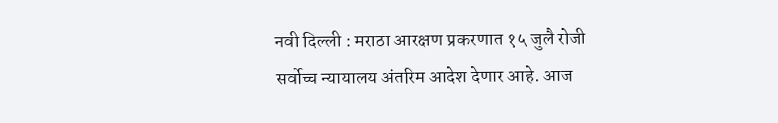नवी दिल्ली : मराठा आरक्षण प्रकरणात १५ जुलै रोजी सर्वोच्च न्यायालय अंतरिम आदेश देणार आहे. आज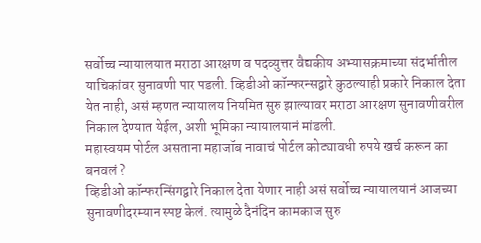सर्वोच्च न्यायालयात मराठा आरक्षण व पदव्युत्तर वैद्यकीय अभ्यासक्रमाच्या संदर्भातील याचिकांवर सुनावणी पार पडली. व्हिडीओ कॉन्फरन्सद्वारे कुठल्याही प्रकारे निकाल देता येत नाही, असं म्हणत न्यायालय नियमित सुरु झाल्यावर मराठा आरक्षण सुनावणीवरील निकाल देण्यात येईल, अशी भूमिका न्यायालयानं मांडली.
महास्वयम पोर्टल असताना महाजॉब नावाचं पोर्टल कोट्यावधी रुपये खर्च करून का बनवलं ?
व्हिडीओ कॉन्फरन्सिंगद्वारे निकाल देता येणार नाही असं सर्वोच्च न्यायालयानं आजच्या सुनावणीदरम्यान स्पष्ट केलं. त्यामुळे दैनंदिन कामकाज सुरु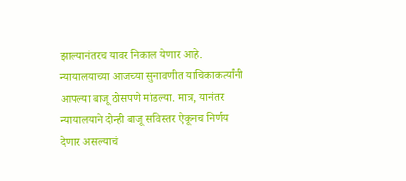झाल्यानंतरच यावर निकाल येणार आहे. न्यायालयाच्या आजच्या सुनावणीत याचिकाकर्त्यांनी आपल्या बाजू ठोसपणे मांडल्या. मात्र, यानंतर न्यायालयाने दोन्ही बाजू सविस्तर ऐकूनच निर्णय देणार असल्याचं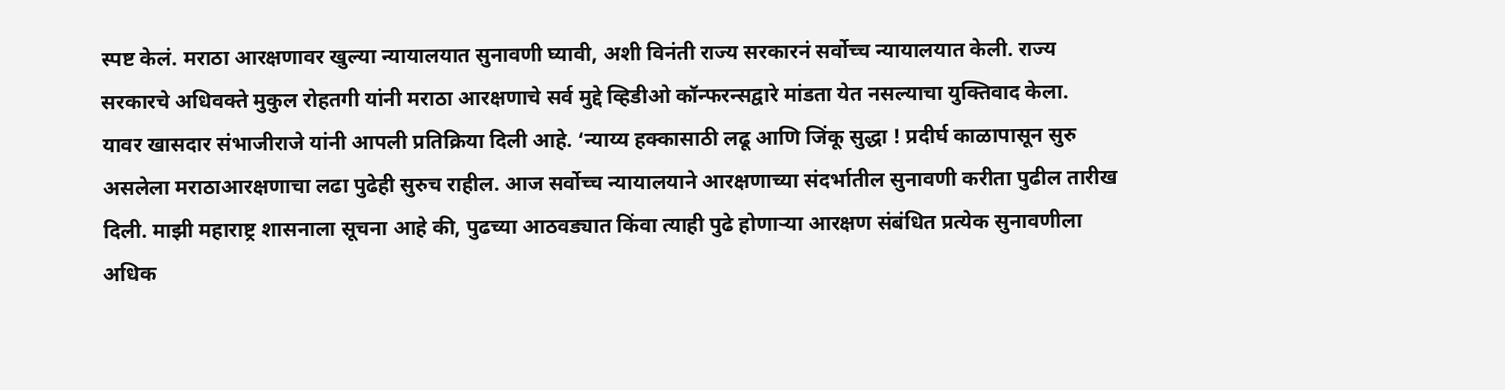स्पष्ट केलं. मराठा आरक्षणावर खुल्या न्यायालयात सुनावणी घ्यावी, अशी विनंती राज्य सरकारनं सर्वोच्च न्यायालयात केली. राज्य सरकारचे अधिवक्ते मुकुल रोहतगी यांनी मराठा आरक्षणाचे सर्व मुद्दे व्हिडीओ कॉन्फरन्सद्वारे मांडता येत नसल्याचा युक्तिवाद केला.
यावर खासदार संभाजीराजे यांनी आपली प्रतिक्रिया दिली आहे. ‘न्याय्य हक्कासाठी लढू आणि जिंकू सुद्धा ! प्रदीर्घ काळापासून सुरु असलेला मराठाआरक्षणाचा लढा पुढेही सुरुच राहील. आज सर्वोच्च न्यायालयाने आरक्षणाच्या संदर्भातील सुनावणी करीता पुढील तारीख दिली. माझी महाराष्ट्र शासनाला सूचना आहे की, पुढच्या आठवड्यात किंवा त्याही पुढे होणाऱ्या आरक्षण संबंधित प्रत्येक सुनावणीला अधिक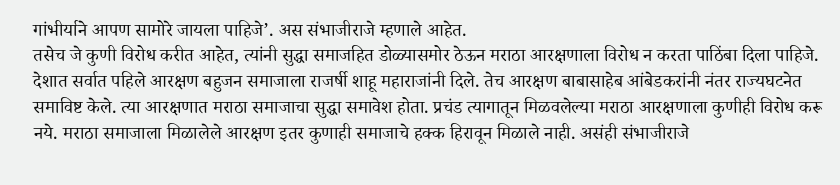गांभीर्याने आपण सामोरे जायला पाहिजे’. अस संभाजीराजे म्हणाले आहेत.
तसेच जे कुणी विरोध करीत आहेत, त्यांनी सुद्धा समाजहित डोळ्यासमोर ठेऊन मराठा आरक्षणाला विरोध न करता पाठिंबा दिला पाहिजे. देशात सर्वात पहिले आरक्षण बहुजन समाजाला राजर्षी शाहू महाराजांनी दिले. तेच आरक्षण बाबासाहेब आंबेडकरांनी नंतर राज्यघटनेत समाविष्ट केले. त्या आरक्षणात मराठा समाजाचा सुद्धा समावेश होता. प्रचंड त्यागातून मिळवलेल्या मराठा आरक्षणाला कुणीही विरोध करू नये. मराठा समाजाला मिळालेले आरक्षण इतर कुणाही समाजाचे हक्क हिरावून मिळाले नाही. असंही संभाजीराजे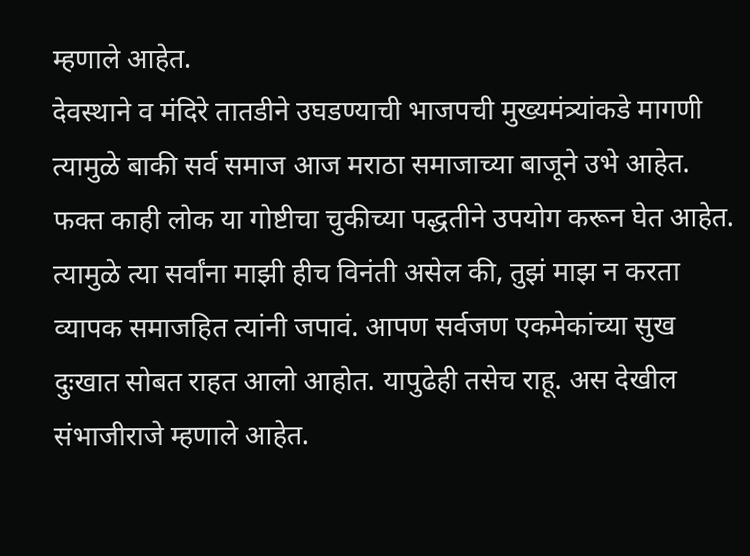म्हणाले आहेत.
देवस्थाने व मंदिरे तातडीने उघडण्याची भाजपची मुख्यमंत्र्यांकडे मागणी
त्यामुळे बाकी सर्व समाज आज मराठा समाजाच्या बाजूने उभे आहेत. फक्त काही लोक या गोष्टीचा चुकीच्या पद्धतीने उपयोग करून घेत आहेत. त्यामुळे त्या सर्वांना माझी हीच विनंती असेल की, तुझं माझ न करता व्यापक समाजहित त्यांनी जपावं. आपण सर्वजण एकमेकांच्या सुख दुःखात सोबत राहत आलो आहोत. यापुढेही तसेच राहू. अस देखील संभाजीराजे म्हणाले आहेत.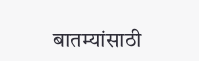बातम्यांसाठी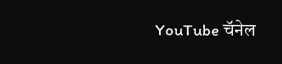YouTube चॅनेल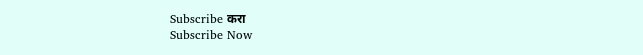Subscribe करा
Subscribe Now